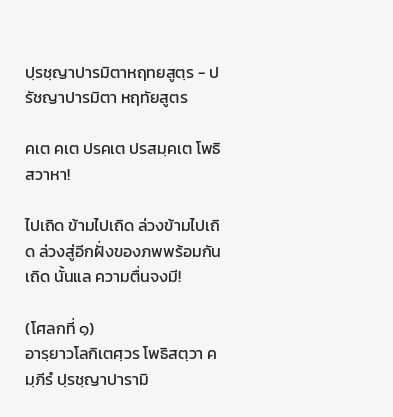ปฺรชฺญาปารมิตาหฤทยสูตฺร - ปรัชญาปารมิตา หฤทัยสูตร

คเต คเต ปรคเต ปรสมฺคเต โพธิ สวาหา!

ไปเถิด ข้ามไปเถิด ล่วงข้ามไปเถิด ล่วงสู่อีกฝั่งของภพพร้อมกันเถิด นั้นแล ความตื่นจงมี!

(โศลกที่ ๑)
อารฺยาวโลกิเตศฺวร โพธิสตฺวา คมฺภีรํ ปฺรชฺญาปารามิ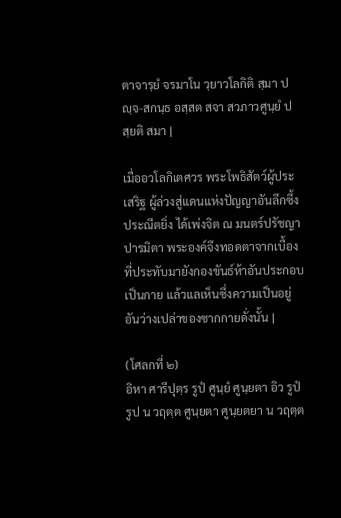ตาจารฺยํ จรมาโน วฺยาวโลกิติ สฺมา ปญฺจ-สกนฺธ อสฺสต สจา สวภาวศูนฺยํ ปสฺยติ สมา |

เมื่ออวโลกิเตศวร พระโพธิสัตว์ผู้ประเสริฐ ผู้ล่วงสู่แดนแห่งปัญญาอันลึกซึ้งประณีตยิ่ง ได้เพ่งจิต ณ มนตร์ปรัชญาปารมิตา พระองค์จึงทอดตาจากเบื้องที่ประทับมายังกองขันธ์ห้าอันประกอบเป็นกาย แล้วแลเห็นซึ่งความเป็นอยู่อันว่างเปล่าของซากกายดั่งนั้น |

(โศลกที่ ๒)
อิหา ศารีปุตฺร รูปํ ศูนฺยํ ศูนฺยตา อิว รูปํ รูป น วฤตฺต ศูนฺยตา ศูนฺยตยา น วฤตฺต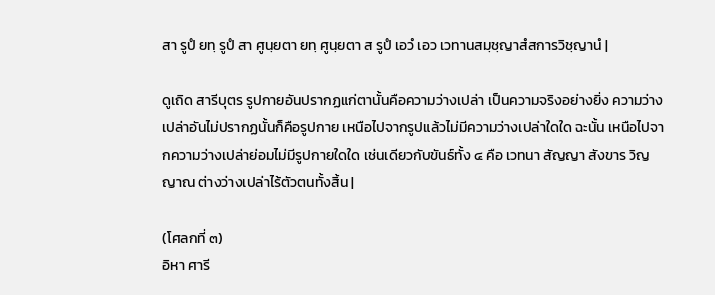สา รูปํ ยทฺ รูปํ สา ศูนฺยตา ยทฺ ศูนฺยตา ส รูปํ เอวํ เอว เวทานสมฺชฺญาสํสการวิชฺญานํ |

ดูเถิด สารีบุตร รูปกายอันปรากฏแก่ตานั้นคือความว่างเปล่า เป็นความจริงอย่างยิ่ง ความว่างเปล่าอันไม่ปรากฏนั้นก็คือรูปกาย เหนือไปจากรูปแล้วไม่มีความว่างเปล่าใดใด ฉะนั้น เหนือไปจากความว่างเปล่าย่อมไม่มีรูปกายใดใด เช่นเดียวกับขันธ์ทั้ง ๔ คือ เวทนา สัญญา สังขาร วิญญาณ ต่างว่างเปล่าไร้ตัวตนทั้งสิ้น |

(โศลกที่ ๓)
อิหา ศารี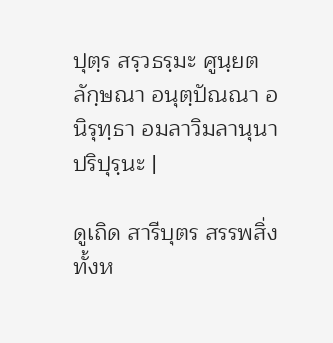ปุตฺร สรฺวธรฺมะ ศูนฺยตลักฺษณา อนุตฺปัณณา อนิรุทฺธา อมลาวิมลานุนาปริปุรฺนะ |

ดูเถิด สารีบุตร สรรพสิ่งทั้งห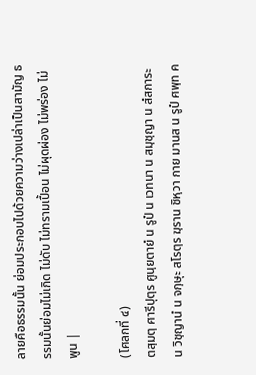ลายคือธรรมนั้น ย่อมประกอบไปด้วยความว่างเปล่าเป็นสามัญ ธรรมนั้นย่อมไม่เกิด ไม่ดับ ไม่ทรามเปื้อน ไม่ผุดผ่อง ไม่พร่อง ไม่พูน |

(โศลกที่ ๔)
ตสฺมตฺ ศารีปุตฺร ศูนฺยตายํ น รูปํ น เวทนา น สมฺชฺญา น สํสการะ น วิชฺญานํ น จกฺษุะ สโรตฺร ฆฺราน ชิหฺวา กาย มานส น รูปํ ศพฺท ค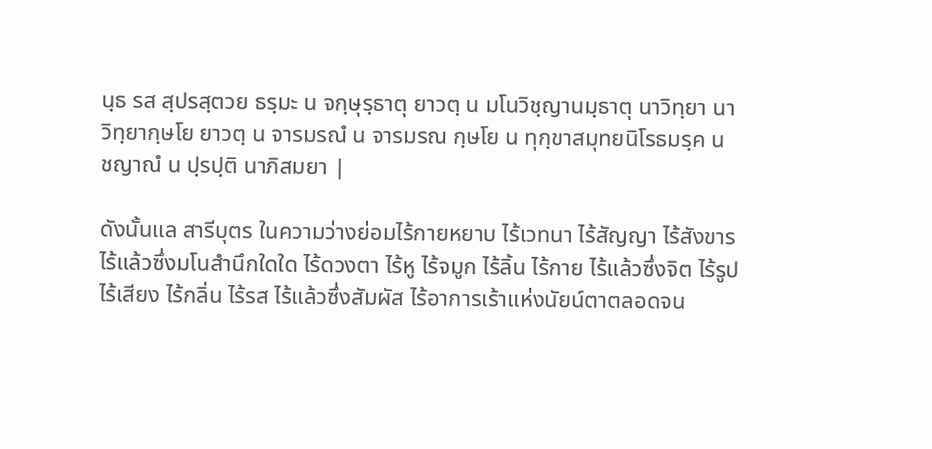นฺธ รส สฺปรสฺตวย ธรฺมะ น จกฺษุรฺธาตุ ยาวตฺ น มโนวิชฺญานมฺธาตุ นาวิทฺยา นาวิทฺยากฺษโย ยาวตฺ น จารมรณํ น จารมรณ กฺษโย น ทุกฺขาสมุทยนิโรธมรฺค น ชญาณํ น ปฺรปฺติ นาภิสมยา |

ดังนั้นแล สารีบุตร ในความว่างย่อมไร้กายหยาบ ไร้เวทนา ไร้สัญญา ไร้สังขาร ไร้แล้วซึ่งมโนสำนึกใดใด ไร้ดวงตา ไร้หู ไร้จมูก ไร้ลิ้น ไร้กาย ไร้แล้วซึ่งจิต ไร้รูป ไร้เสียง ไร้กลิ่น ไร้รส ไร้แล้วซึ่งสัมผัส ไร้อาการเร้าแห่งนัยน์ตาตลอดจน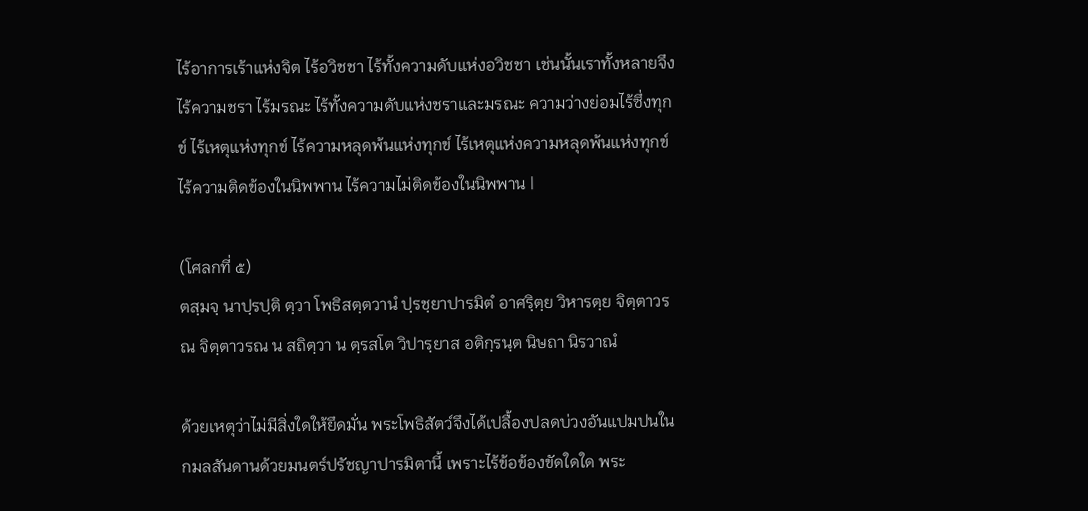ไร้อาการเร้าแห่งจิต ไร้อวิชชา ไร้ทั้งความดับแห่งอวิชชา เช่นนั้นเราทั้งหลายจึงไร้ความชรา ไร้มรณะ ไร้ทั้งความดับแห่งชราและมรณะ ความว่างย่อมไร้ซึ่งทุกข์ ไร้เหตุแห่งทุกข์ ไร้ความหลุดพ้นแห่งทุกข์ ไร้เหตุแห่งความหลุดพ้นแห่งทุกข์ ไร้ความติดข้องในนิพพาน ไร้ความไม่ติดข้องในนิพพาน |

(โศลกที่ ๕)
ตสฺมจฺ นาปฺรปฺติ ตฺวา โพธิสตฺตวานํ ปฺรชฺยาปารมิตํ อาศรฺิตฺย วิหารตฺย จิตฺตาวรณ จิตฺตาวรณ น สถิตฺวา น ตฺรสโต วิปารฺยาส อติกฺรนฺต นิษถา นิรวาณํ

ด้วยเหตุว่าไม่มีสิ่งใดให้ยึดมั่น พระโพธิสัตว์จึงได้เปลื้องปลดบ่วงอันแปมปนในกมลสันดานด้วยมนตร์ปรัชญาปารมิตานี้ เพราะไร้ข้อข้องขัดใดใด พระ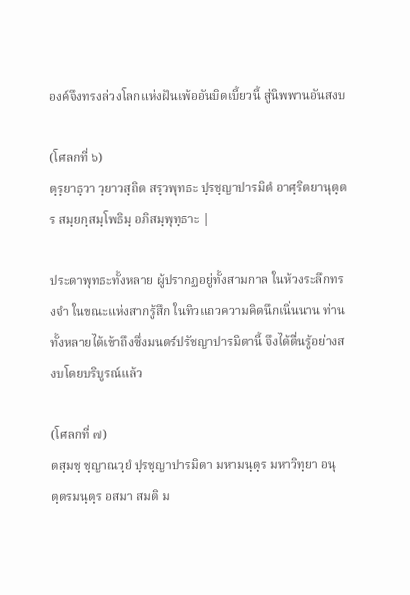องค์จึงทรงล่วงโลกแห่งฝันเพ้ออันบิดเบี้ยวนี้ สู่นิพพานอันสงบ

(โศลกที่ ๖)
ตฺรฺยาธฺวา วฺยาวสฺถิต สรฺวพุทธะ ปฺรชฺญาปารมิตํ อาศฺริตยานุตฺตร สมฺยกฺสมฺโพธิมฺ อภิสมฺพุทฺธาะ |

ประดาพุทธะทั้งหลาย ผู้ปรากฏอยู่ทั้งสามกาล ในห้วงระลึกทรงจำ ในขณะแห่งสากรู้สึก ในทิวแถวความคิดนึกเนิ่นนาน ท่านทั้งหลายได้เข้าถึงซึ่งมนตร์ปรัชญาปารมิตานี้ จึงได้ตื่นรู้อย่างสงบโดยบริบูรณ์แล้ว

(โศลกที่ ๗)
ตสฺมชฺ ชฺญาณวฺยํ ปฺรชฺญาปารมิตา มหามนฺตฺร มหาวิทฺยา อนุตฺตรมนฺตฺร อสมา สมติ ม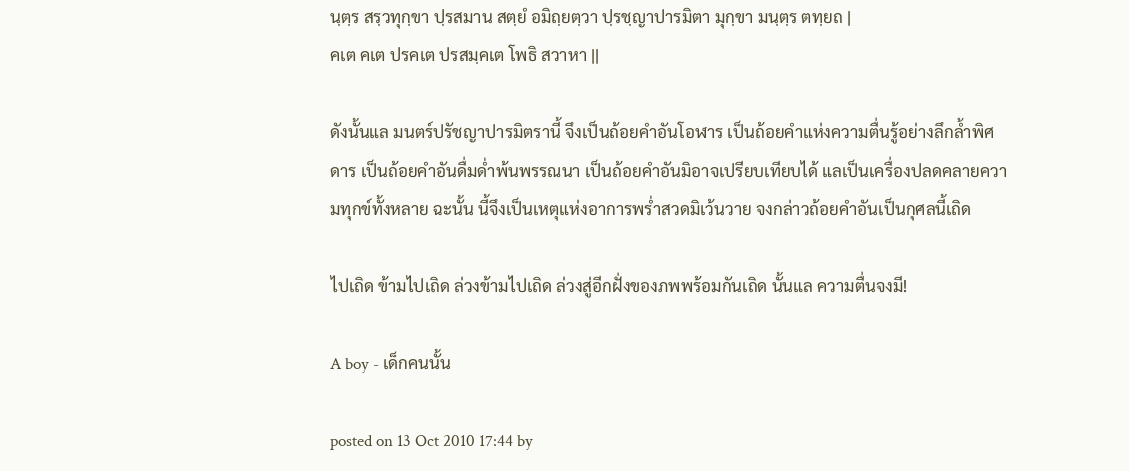นฺตฺร สรฺวทุกฺขา ปฺรสมาน สตฺยํ อมิถฺยตฺวา ปฺรชฺญาปารมิตา มุกฺขา มนฺตฺร ตทฺยถ |
คเต คเต ปรคเต ปรสมฺคเต โพธิ สวาหา ||

ดังนั้นแล มนตร์ปรัชญาปารมิตรานี้ จึงเป็นถ้อยคำอันโอฬาร เป็นถ้อยคำแห่งความตื่นรู้อย่างลึกล้ำพิศดาร เป็นถ้อยคำอันดื่มด่ำพ้นพรรณนา เป็นถ้อยคำอันมิอาจเปรียบเทียบได้ แลเป็นเครื่องปลดคลายความทุกข์ทั้งหลาย ฉะนั้น นี้จึงเป็นเหตุแห่งอาการพร่ำสวดมิเว้นวาย จงกล่าวถ้อยคำอันเป็นกุศลนี้เถิด

ไปเถิด ข้ามไปเถิด ล่วงข้ามไปเถิด ล่วงสู่อีกฝั่งของภพพร้อมกันเถิด นั้นแล ความตื่นจงมี!

A boy - เด็กคนนั้น

posted on 13 Oct 2010 17:44 by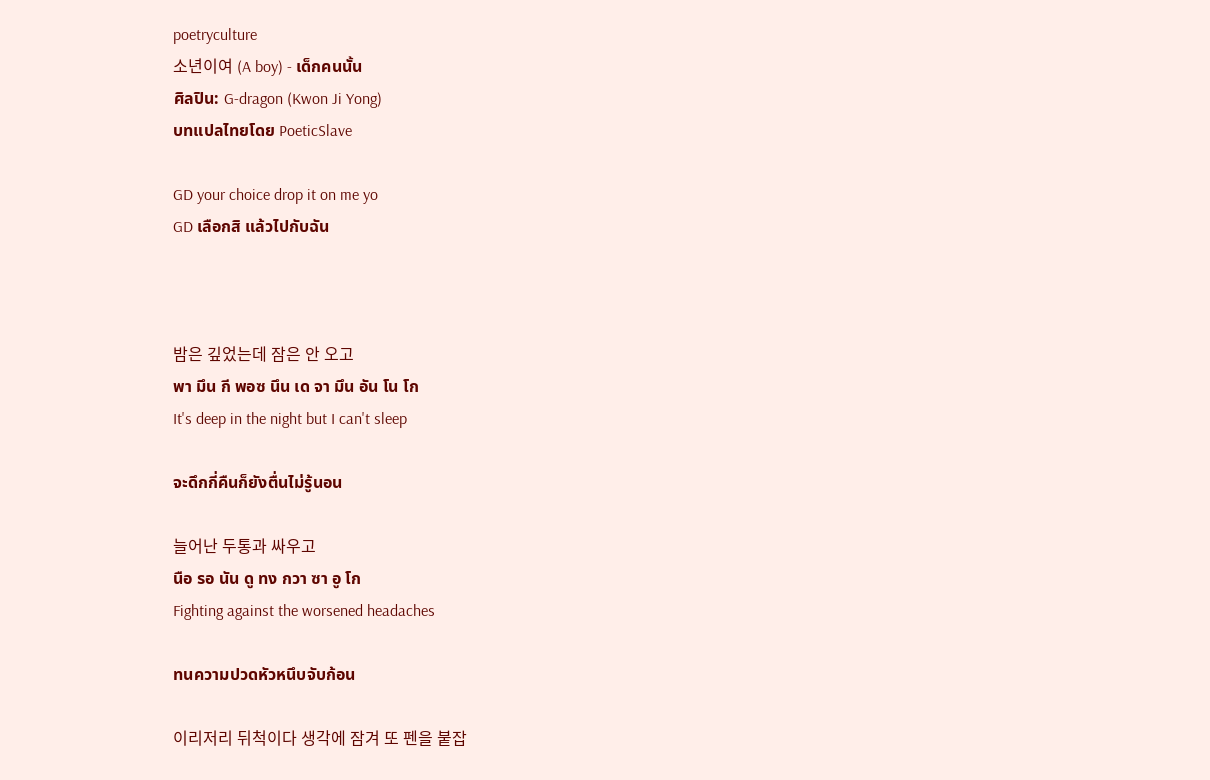poetryculture
소년이여 (A boy) - เด็กคนนั้น
ศิลปิน: G-dragon (Kwon Ji Yong)
บทแปลไทยโดย PoeticSlave

GD your choice drop it on me yo
GD เลือกสิ แล้วไปกับฉัน



밤은 깊었는데 잠은 안 오고
พา มึน กี พอซ นึน เด จา มึน อัน โน โก
It's deep in the night but I can't sleep

จะดึกกี่คืนก็ยังตื่นไม่รู้นอน

늘어난 두통과 싸우고
นือ รอ นัน ดู ทง กวา ซา อู โก
Fighting against the worsened headaches

ทนความปวดหัวหนึบจับก้อน

이리저리 뒤척이다 생각에 잠겨 또 펜을 붙잡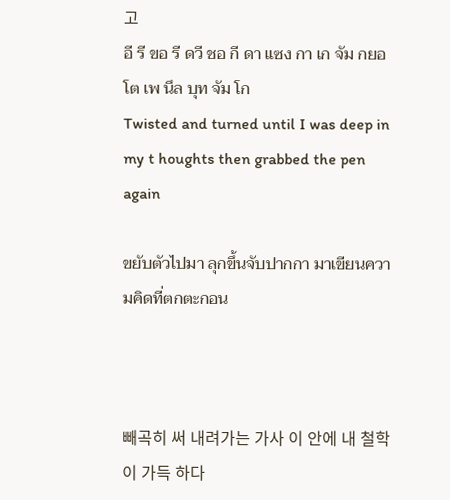고
อี รี ขอ รี ดวี ชอ กี ดา แซง กา เก จัม กยอ โต เพ นึล บุท จัม โก
Twisted and turned until I was deep in my t houghts then grabbed the pen again

ขยับตัวไปมา ลุกขึ้นจับปากกา มาเขียนความคิดที่ตกตะกอน



빼곡히 써 내려가는 가사 이 안에 내 철학이 가득 하다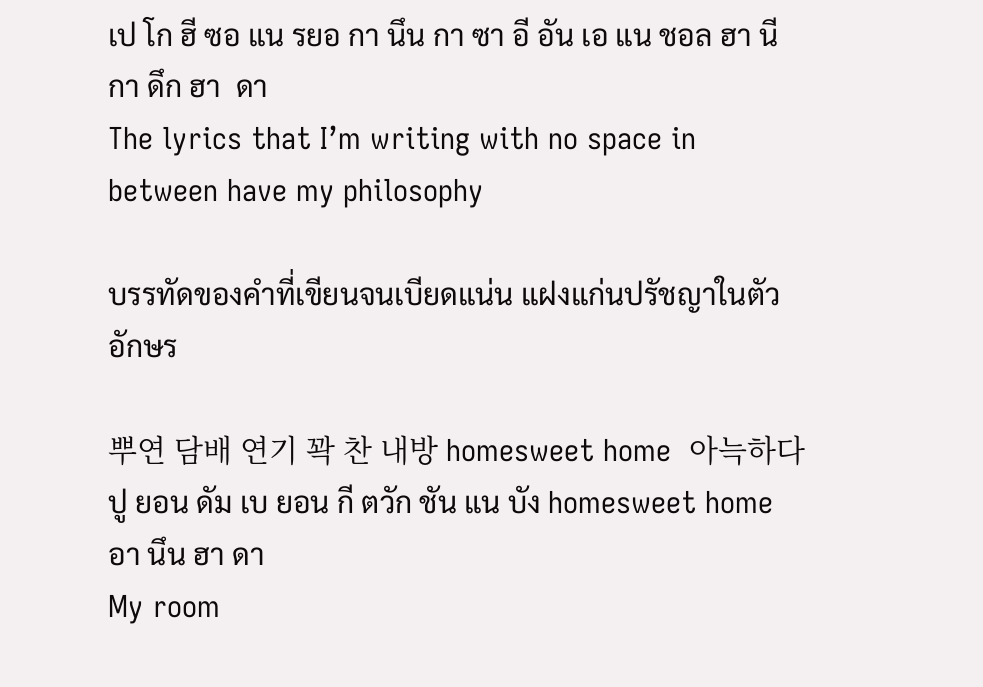เป โก ฮี ซอ แน รยอ กา นึน กา ซา อี อัน เอ แน ชอล ฮา นี กา ดึก ฮา  ดา
The lyrics that I’m writing with no space in between have my philosophy

บรรทัดของคำที่เขียนจนเบียดแน่น แฝงแก่นปรัชญาในตัวอักษร

뿌연 담배 연기 꽉 찬 내방 homesweet home  아늑하다
ปู ยอน ดัม เบ ยอน กี ตวัก ชัน แน บัง homesweet home อา นึน ฮา ดา
My room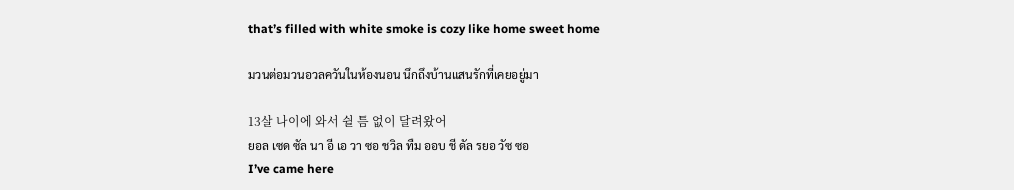that’s filled with white smoke is cozy like home sweet home

มวนต่อมวนอวลควันในห้องนอน นึกถึงบ้านแสนรักที่เคยอยู่มา

13살 나이에 와서 쉴 틈 없이 달려왔어
ยอล เซด ซัล นา อี เอ วา ซอ ชวิล ทืม ออบ ชี ดัล รยอ วัซ ซอ
I’ve came here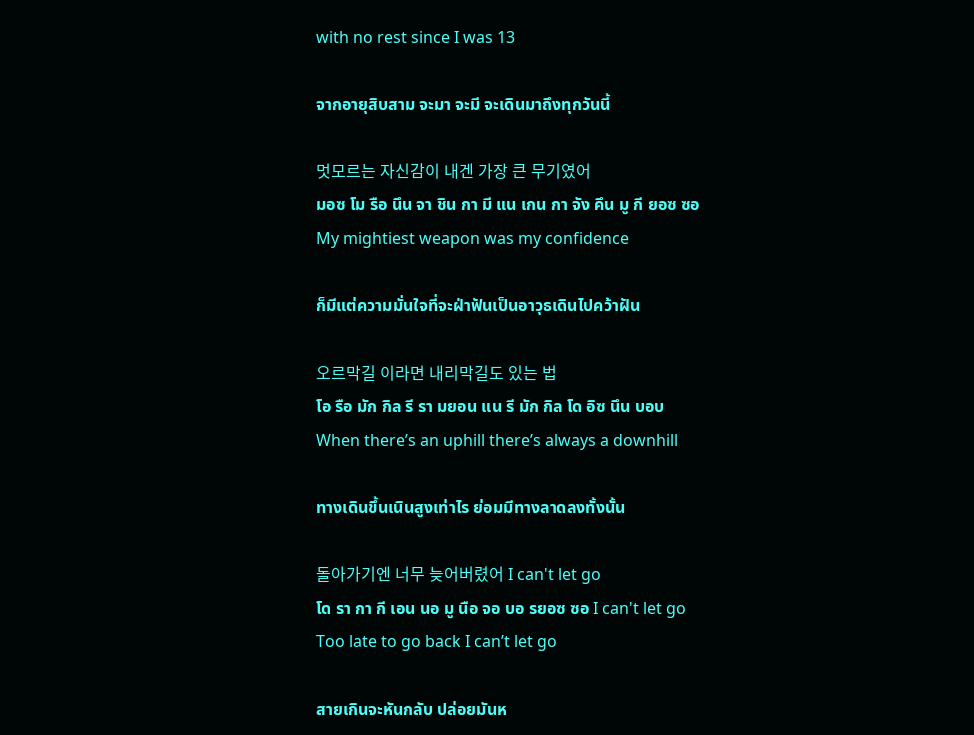with no rest since I was 13

จากอายุสิบสาม จะมา จะมี จะเดินมาถึงทุกวันนี้

멋모르는 자신감이 내겐 가장 큰 무기였어
มอซ โม รือ นึน จา ชิน กา มี แน เกน กา จัง คึน มู กี ยอซ ซอ
My mightiest weapon was my confidence

ก็มีแต่ความมั่นใจที่จะฝ่าฟันเป็นอาวุธเดินไปคว้าฝัน

오르막길 이라면 내리막길도 있는 법
โอ รือ มัก กิล รี รา มยอน แน รี มัก กิล โด อิซ นึน บอบ
When there’s an uphill there’s always a downhill

ทางเดินขึ้นเนินสูงเท่าไร ย่อมมีทางลาดลงทั้งนั้น

돌아가기엔 너무 늦어버렸어 I can't let go
โด รา กา กี เอน นอ มู นือ จอ บอ รยอซ ซอ I can't let go
Too late to go back I can’t let go

สายเกินจะหันกลับ ปล่อยมันห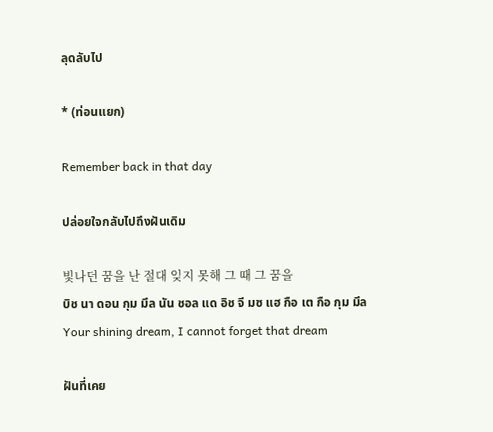ลุดลับไป

* (ท่อนแยก)

Remember back in that day

ปล่อยใจกลับไปถึงฝันเดิม

빛나던 꿈을 난 절대 잊지 못해 그 때 그 꿈을
บิช นา ดอน กุม มึล นัน ชอล แด อิช จี มซ แฮ กือ เต กือ กุม มึล
Your shining dream, I cannot forget that dream

ฝันที่เคย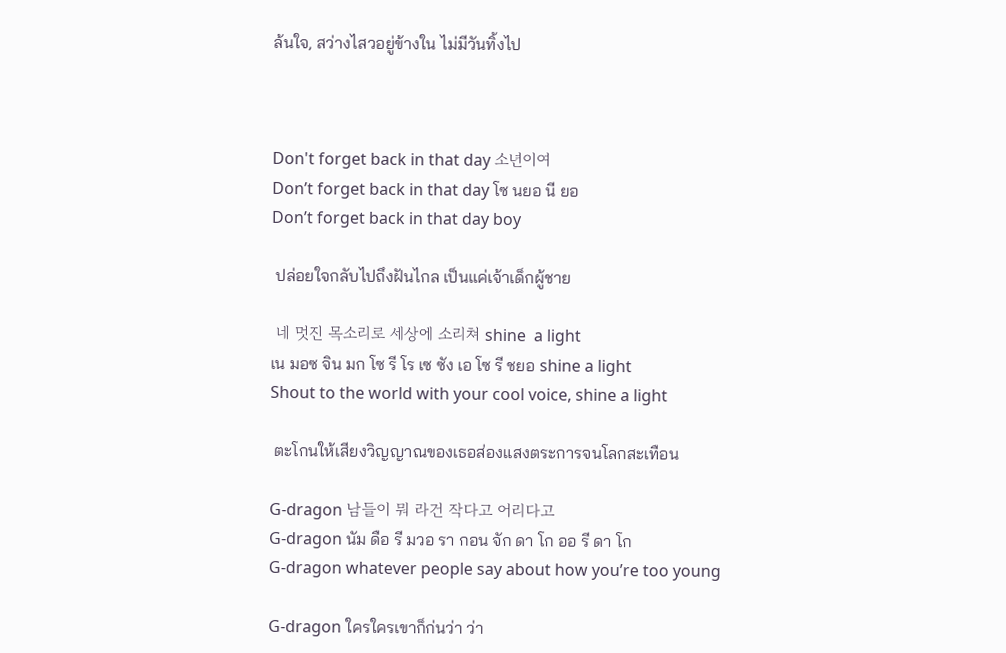ล้นใจ, สว่างไสวอยู่ข้างใน ไม่มีวันทิ้งไป



Don't forget back in that day 소년이여
Don’t forget back in that day โซ นยอ นี ยอ
Don’t forget back in that day boy

 ปล่อยใจกลับไปถึงฝันไกล เป็นแค่เจ้าเด็กผู้ชาย

 네 멋진 목소리로 세상에 소리쳐 shine  a light
เน มอซ จิน มก โซ รี โร เซ ซัง เอ โซ รี ชยอ shine a light
Shout to the world with your cool voice, shine a light

 ตะโกนให้เสียงวิญญาณของเธอส่องแสงตระการจนโลกสะเทือน

G-dragon 남들이 뭐 라건 작다고 어리다고
G-dragon นัม ดือ รี มวอ รา กอน จัก ดา โก ออ รี ดา โก
G-dragon whatever people say about how you’re too young

G-dragon ใครใครเขาก็ก่นว่า ว่า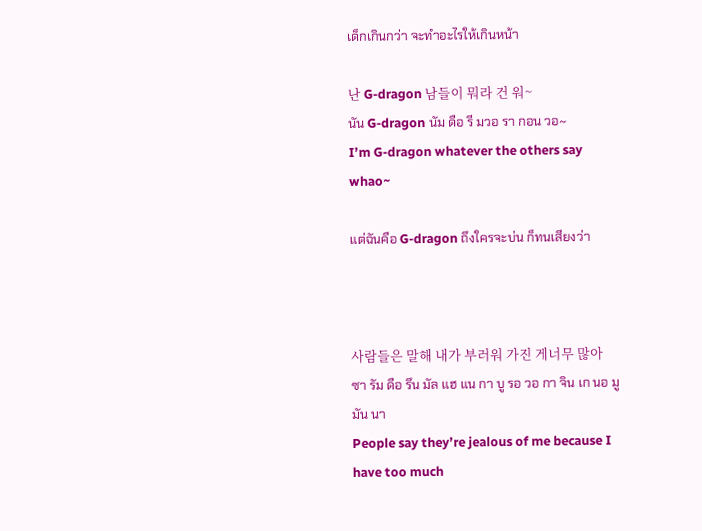เด็กเกินกว่า จะทำอะไรให้เกินหน้า

난 G-dragon 남들이 뭐라 건 워~
นัน G-dragon นัม ดือ รี มวอ รา กอน วอ~
I’m G-dragon whatever the others say whao~

แต่ฉันคือ G-dragon ถึงใครจะบ่น ก็ทนเสียงว่า



사람들은 말해 내가 부러워 가진 게너무 많아
ซา รัม ดือ รึน มัล แฮ แน กา บู รอ วอ กา จิน เก นอ มู มัน นา
People say they’re jealous of me because I have too much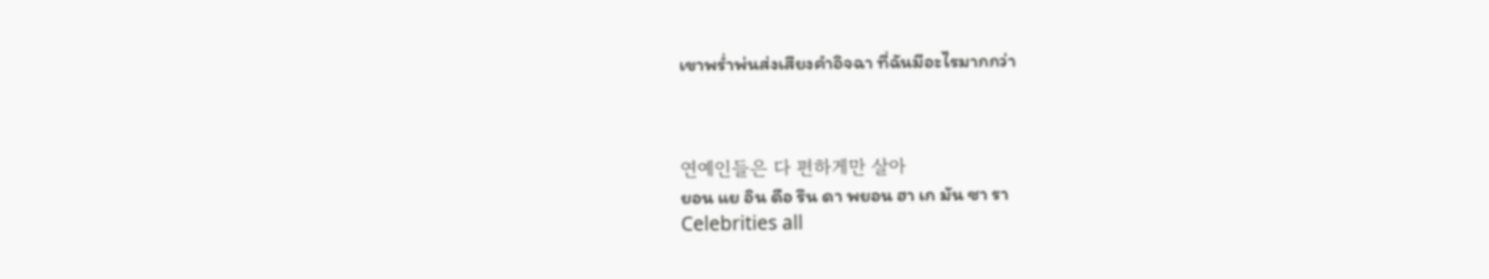เขาพร่ำพ่นส่งเสียงคำอิจฉา ที่ฉันมีอะไรมากกว่า



연예인들은 다 편하게만 살아
ยอน แย อิน ดือ รึน ดา พยอน ฮา เก มัน ซา รา
Celebrities all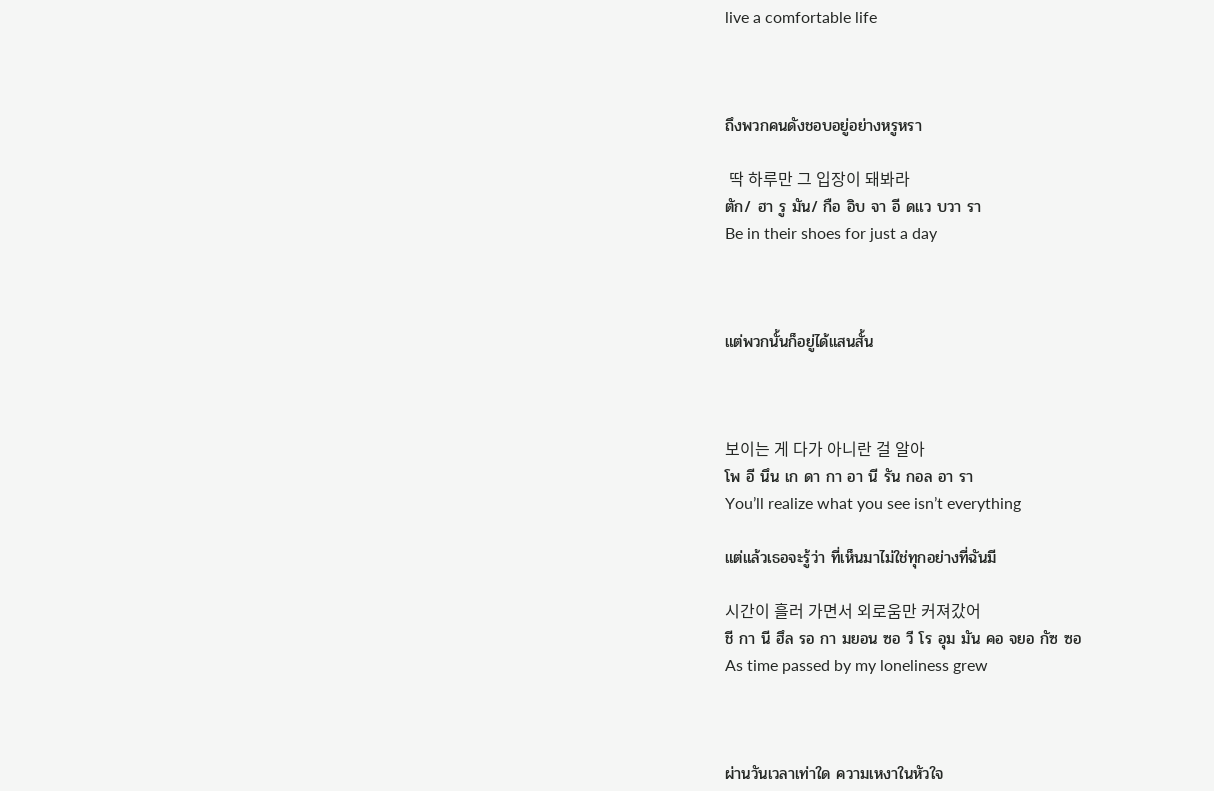live a comfortable life



ถึงพวกคนดังชอบอยู่อย่างหรูหรา

 딱 하루만 그 입장이 돼봐라
ตัก/ ฮา รู มัน/ กือ อิบ จา อี ดแว บวา รา
Be in their shoes for just a day



แต่พวกนั้นก็อยู่ได้แสนสั้น



보이는 게 다가 아니란 걸 알아
โพ อี นึน เก ดา กา อา นี รัน กอล อา รา
You’ll realize what you see isn’t everything

แต่แล้วเธอจะรู้ว่า ที่เห็นมาไม่ใช่ทุกอย่างที่ฉันมี

시간이 흘러 가면서 외로움만 커져갔어
ชี กา นี ฮึล รอ กา มยอน ซอ วี โร อุม มัน คอ จยอ กัซ ซอ
As time passed by my loneliness grew



ผ่านวันเวลาเท่าใด ความเหงาในหัวใจ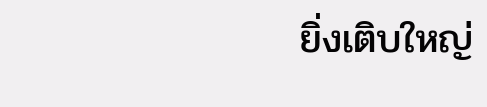ยิ่งเติบใหญ่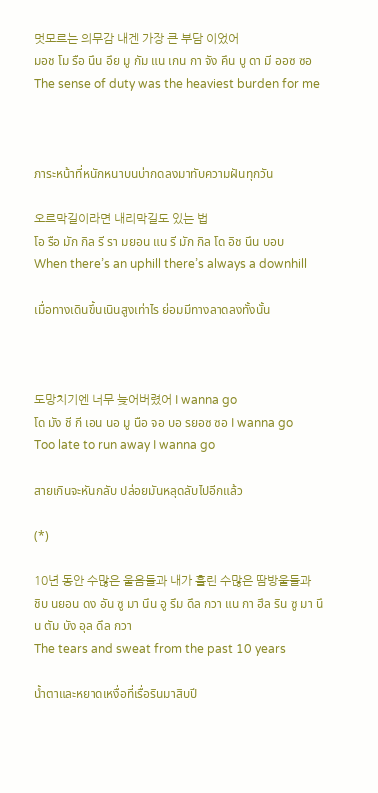멋모르는 의무감 내겐 가장 큰 부담 이었어
มอช โม รือ นึน อึย มู กัม แน เกน กา จัง คึน บู ดา มี ออซ ซอ
The sense of duty was the heaviest burden for me



ภาระหน้าที่หนักหนาบนบ่ากดลงมาทับความฝันทุกวัน

오르막길이라면 내리막길도 있는 법
โอ รือ มัก กิล รี รา มยอน แน รี มัก กิล โด อิช นึน บอบ
When there’s an uphill there’s always a downhill

เมื่อทางเดินขึ้นเนินสูงเท่าไร ย่อมมีทางลาดลงทั้งนั้น



도망치기엔 너무 늦어버렸어 I wanna go
โด มัง ชี กี เอน นอ มู นือ จอ บอ รยอซ ซอ I wanna go
Too late to run away I wanna go

สายเกินจะหันกลับ ปล่อยมันหลุดลับไปอีกแล้ว

(*)

10년 동안 수많은 울음들과 내가 흘린 수많은 땀방울들과
ชิบ นยอน ดง อัน ซู มา นึน อู รึม ดึล กวา แน กา ฮึล ริน ซู มา นึน ตัม บัง อุล ดึล กวา
The tears and sweat from the past 10 years

น้ำตาและหยาดเหงื่อที่เรื่อรินมาสิบปี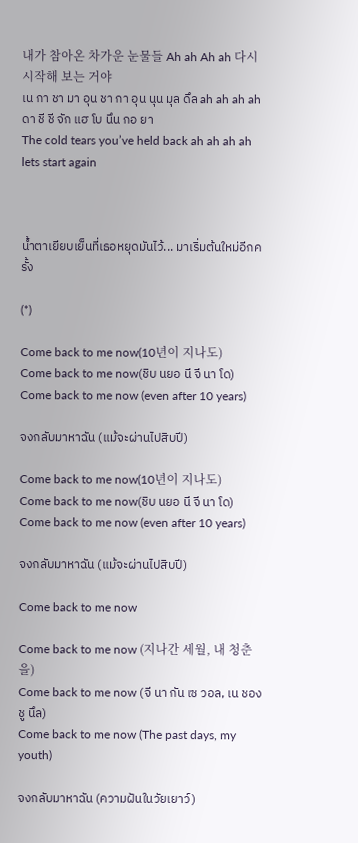내가 참아온 차가운 눈물들 Ah ah Ah ah 다시 시작해 보는 거야
เน กา ชา มา อุน ชา กา อุน นุน มุล ดึล ah ah ah ah ดา ชี ชี จัก แฮ โบ นึน กอ ยา
The cold tears you’ve held back ah ah ah ah lets start again



น้ำตาเยียบเย็นที่เธอหยุดมันไว้... มาเริ่มต้นใหม่อีกครั้ง

(*)

Come back to me now(10년이 지나도)
Come back to me now(ชิบ นยอ นี จี นา โด)
Come back to me now (even after 10 years)

จงกลับมาหาฉัน (แม้จะผ่านไปสิบปี)

Come back to me now(10년이 지나도)
Come back to me now(ชิบ นยอ นี จี นา โด)
Come back to me now (even after 10 years)

จงกลับมาหาฉัน (แม้จะผ่านไปสิบปี)

Come back to me now

Come back to me now (지나간 세월, 내 청춘을)
Come back to me now (จี นา กัน เซ วอล, เน ชอง ชู นึล)
Come back to me now (The past days, my youth)

จงกลับมาหาฉัน (ความฝันในวัยเยาว์)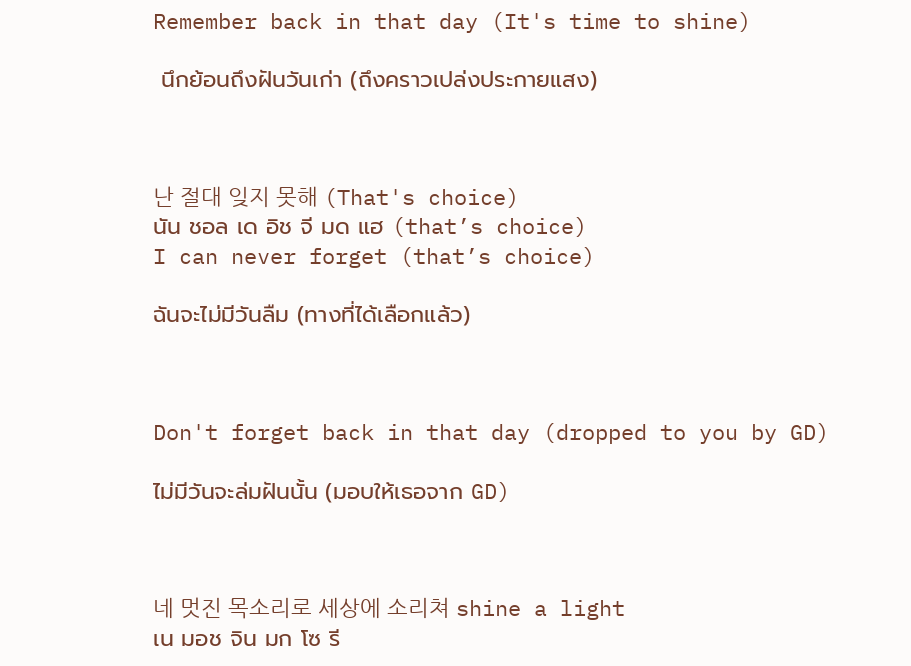Remember back in that day (It's time to shine)

 นึกย้อนถึงฝันวันเก่า (ถึงคราวเปล่งประกายแสง)



난 절대 잊지 못해 (That's choice)
นัน ชอล เด อิช จี มด แฮ (that’s choice)
I can never forget (that’s choice)

ฉันจะไม่มีวันลืม (ทางที่ได้เลือกแล้ว)



Don't forget back in that day (dropped to you by GD)

ไม่มีวันจะล่มฝันนั้น (มอบให้เธอจาก GD)



네 멋진 목소리로 세상에 소리쳐 shine a light
เน มอช จิน มก โซ รี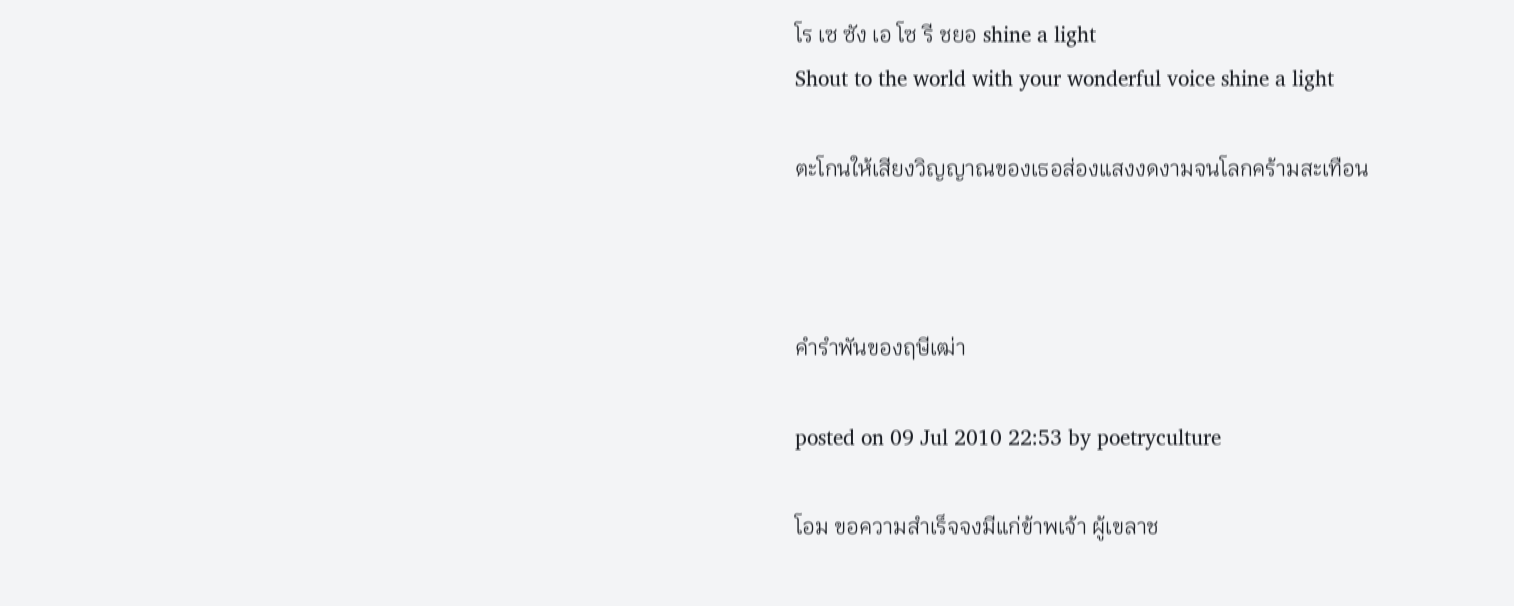โร เซ ซัง เอ โซ รี ชยอ shine a light
Shout to the world with your wonderful voice shine a light

ตะโกนให้เสียงวิญญาณของเธอส่องแสงงดงามจนโลกคร้ามสะเทือน



คำรำพันของฤษีเฒ่า

posted on 09 Jul 2010 22:53 by poetryculture

โอม ขอความสำเร็จจงมีแก่ข้าพเจ้า ผู้เขลาช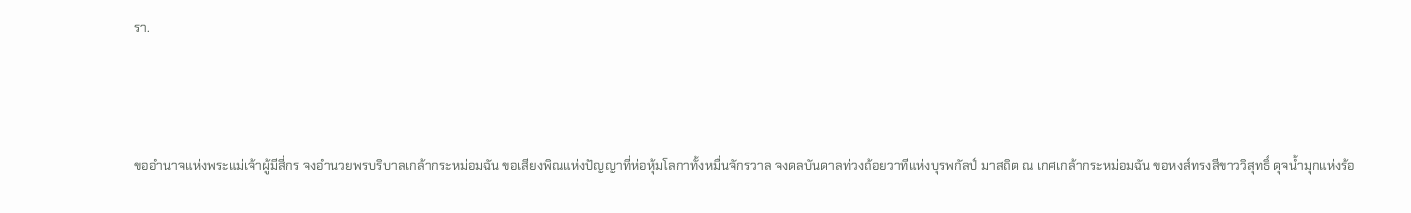รา.



ขออำนาจแห่งพระแม่เจ้าผู้มีสี่กร จงอำนวยพรบริบาลเกล้ากระหม่อมฉัน ขอเสียงพิณแห่งปัญญาที่ห่อหุ้มโลกาทั้งหมื่นจักรวาล จงดลบันดาลท่วงถ้อยวาทีแห่งบุรพกัลป์ มาสถิต ณ เกศเกล้ากระหม่อมฉัน ขอหงส์ทรงสีขาววิสุทธิ์ ดุจน้ำมุกแห่งร้อ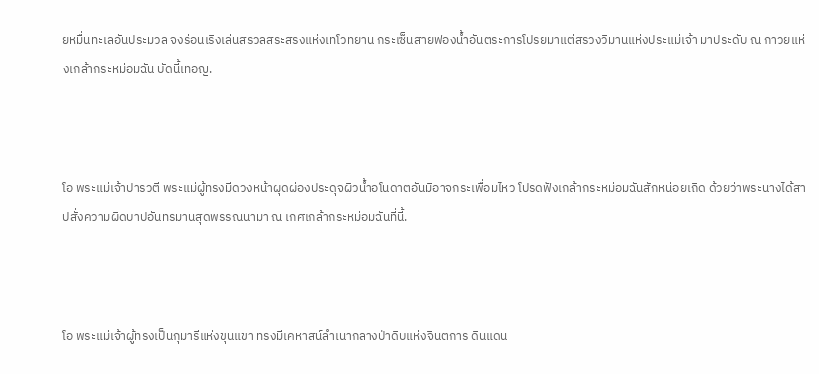ยหมื่นทะเลอันประมวล จงร่อนเริงเล่นสรวลสระสรงแห่งเทโวทยาน กระเซ็นสายฟองน้ำอันตระการโปรยมาแต่สรวงวิมานแห่งประแม่เจ้า มาประดับ ณ กาวยแห่งเกล้ากระหม่อมฉัน บัดนี้เทอญ.



โอ พระแม่เจ้าปารวตี พระแม่ผู้ทรงมีดวงหน้าผุดผ่องประดุจผิวน้ำอโนดาตอันมิอาจกระเพื่อมไหว โปรดฟังเกล้ากระหม่อมฉันสักหน่อยเถิด ด้วยว่าพระนางได้สาปสั่งความผิดบาปอันทรมานสุดพรรณนามา ณ เกศเกล้ากระหม่อมฉันที่นี้.



โอ พระแม่เจ้าผู้ทรงเป็นกุมารีแห่งขุนแขา ทรงมีเคหาสน์ลำเนากลางป่าดิบแห่งจินตการ ดินแดน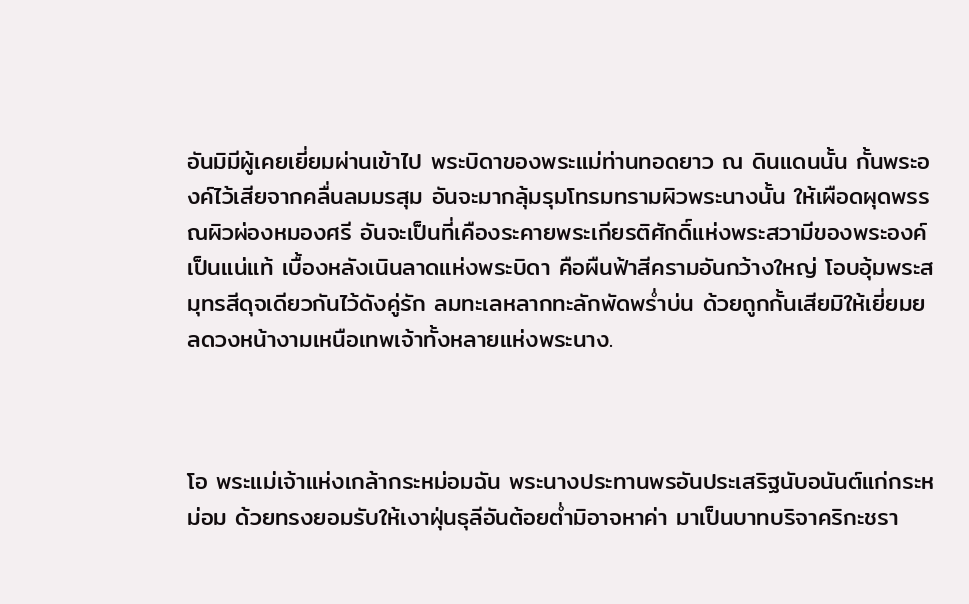อันมิมีผู้เคยเยี่ยมผ่านเข้าไป พระบิดาของพระแม่ท่านทอดยาว ณ ดินแดนนั้น กั้นพระองค์ไว้เสียจากคลื่นลมมรสุม อันจะมากลุ้มรุมโทรมทรามผิวพระนางนั้น ให้เผือดผุดพรรณผิวผ่องหมองศรี อันจะเป็นที่เคืองระคายพระเกียรติศักดิ์แห่งพระสวามีของพระองค์เป็นแน่แท้ เบื้องหลังเนินลาดแห่งพระบิดา คือผืนฟ้าสีครามอันกว้างใหญ่ โอบอุ้มพระสมุทรสีดุจเดียวกันไว้ดังคู่รัก ลมทะเลหลากทะลักพัดพร่ำบ่น ด้วยถูกกั้นเสียมิให้เยี่ยมยลดวงหน้างามเหนือเทพเจ้าทั้งหลายแห่งพระนาง.



โอ พระแม่เจ้าแห่งเกล้ากระหม่อมฉัน พระนางประทานพรอันประเสริฐนับอนันต์แก่กระหม่อม ด้วยทรงยอมรับให้เงาฝุ่นธุลีอันต้อยต่ำมิอาจหาค่า มาเป็นบาทบริจาคริกะชรา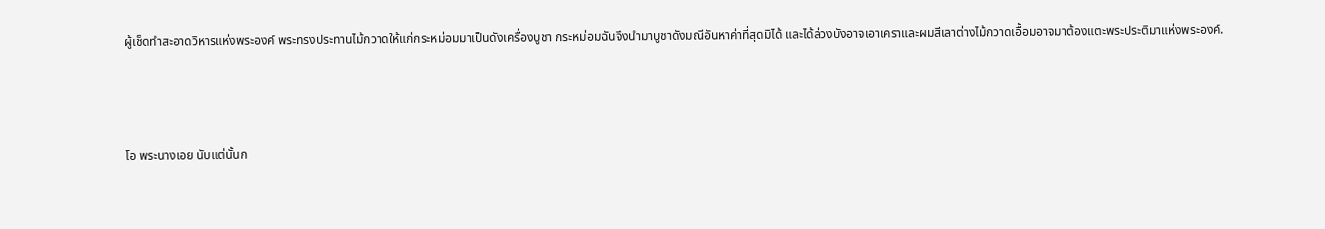ผู้เช็ดทำสะอาดวิหารแห่งพระองค์ พระทรงประทานไม้กวาดให้แก่กระหม่อมมาเป็นดังเครื่องบูชา กระหม่อมฉันจึงนำมาบูชาดังมณีอันหาค่าที่สุดมิได้ และได้ล่วงบังอาจเอาเคราและผมสีเลาต่างไม้กวาดเอื้อมอาจมาต้องแตะพระประติมาแห่งพระองค์.



โอ พระนางเอย นับแต่นั้นก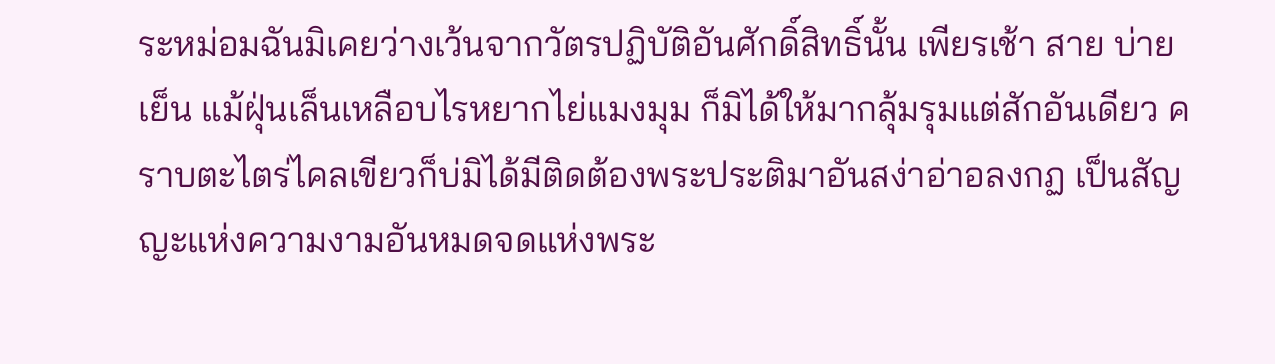ระหม่อมฉันมิเคยว่างเว้นจากวัตรปฏิบัติอันศักดิ์สิทธิ์นั้น เพียรเช้า สาย บ่าย เย็น แม้ฝุ่นเล็นเหลือบไรหยากไย่แมงมุม ก็มิได้ให้มากลุ้มรุมแต่สักอันเดียว คราบตะไตร่ไคลเขียวก็บ่มิได้มีติดต้องพระประติมาอันสง่าอ่าอลงกฏ เป็นสัญญะแห่งความงามอันหมดจดแห่งพระ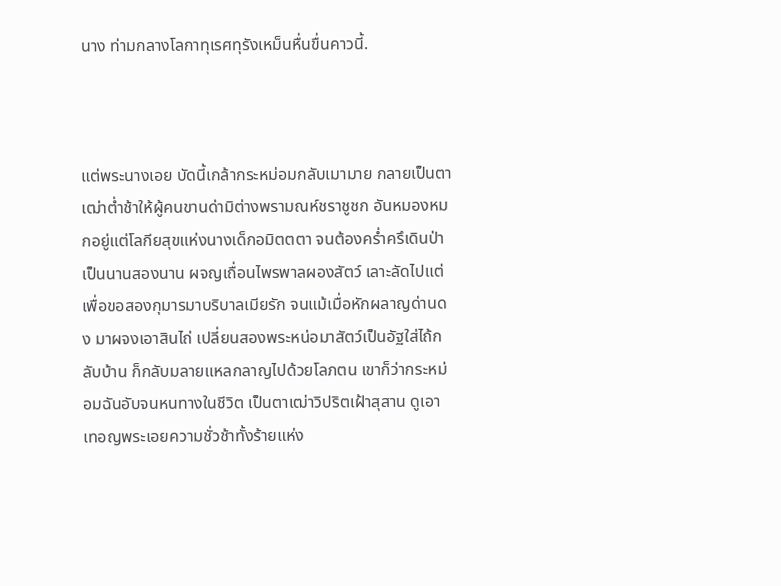นาง ท่ามกลางโลกาทุเรศทุรังเหม็นหื่นขื่นคาวนี้.



แต่พระนางเอย บัดนี้เกล้ากระหม่อมกลับเมามาย กลายเป็นตาเฒ่าต่ำช้าให้ผู้คนขานด่ามิต่างพรามณห์ชราชูชก อันหมองหมกอยู่แต่โลกียสุขแห่งนางเด็กอมิตตตา จนต้องคร่ำครึเดินป่าเป็นนานสองนาน ผจญเถื่อนไพรพาลผองสัตว์ เลาะลัดไปแต่เพื่อขอสองกุมารมาบริบาลเมียรัก จนแม้เมื่อหักผลาญด่านดง มาผจงเอาสินไถ่ เปลี่ยนสองพระหน่อมาสัตว์เป็นอัฐใส่ไถ้กลับบ้าน ก็กลับมลายแหลกลาญไปด้วยโลภตน เขาก็ว่ากระหม่อมฉันอับจนหนทางในชีวิต เป็นตาเฒ่าวิปริตเฝ้าสุสาน ดูเอาเทอญพระเอยความชั่วช้าทั้งร้ายแห่ง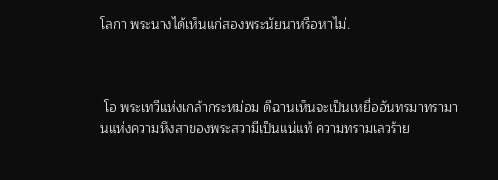โลกา พระนางได้เห็นแก่สองพระนัยนาหรือหาไม่.



 โอ พระเทวีแห่งเกล้ากระหม่อม ดีฉานเห็นจะเป็นเหยื่ออันทรมาทรามานแห่งความหึงสาของพระสวามีเป็นแน่แท้ ความทรามเลวร้าย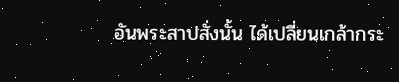อันพระสาปสั่งนั้น ได้เปลี่ยนเกล้ากระ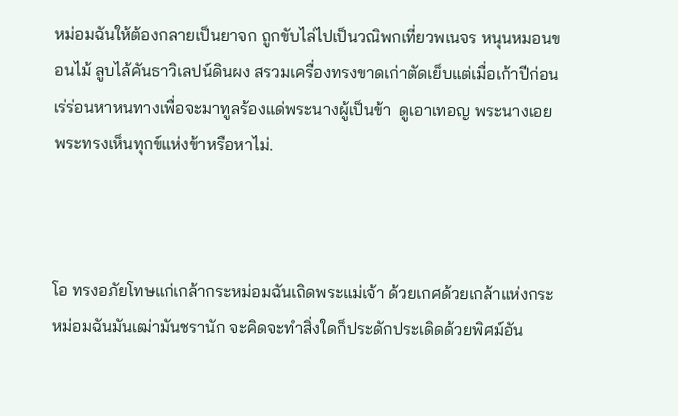หม่อมฉันให้ต้องกลายเป็นยาจก ถูกขับไล่ไปเป็นวณิพกเที่ยวพเนจร หนุนหมอนขอนไม้ ลูบไล้คันธาวิเลปน์ดินผง สรวมเครื่องทรงขาดเก่าตัดเย็บแต่เมื่อเก้าปีก่อน เร่ร่อนหาหนทางเพื่อจะมาทูลร้องแด่พระนางผู้เป็นข้า  ดูเอาเทอญ พระนางเอย พระทรงเห็นทุกข์แห่งข้าหรือหาไม่.



โอ ทรงอภัยโทษแก่เกล้ากระหม่อมฉันเถิดพระแม่เจ้า ด้วยเกศด้วยเกล้าแห่งกระหม่อมฉันมันเฒ่ามันชรานัก จะคิดจะทำสิ่งใดก็ประดักประเดิดด้วยพิศม์อัน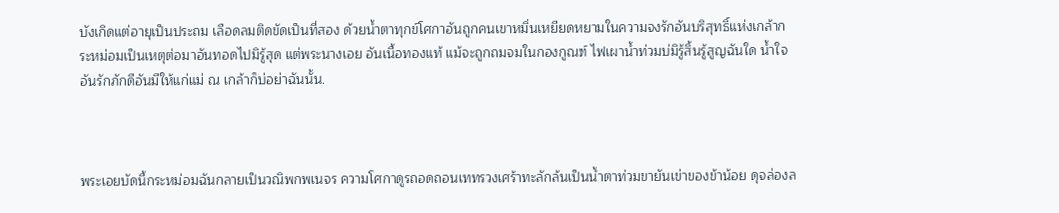บังเกิดแต่อายุเป็นประถม เลือดลมติดขัดเป็นที่สอง ด้วยน้ำตาทุกข์โศกาอันถูกคนเขาหมิ่นเหยียดหยามในความจงรักอันบริสุทธิ์แห่งเกล้ากระหม่อมเป็นเหตุต่อมาอันทอดไปมิรู้สุด แต่พระนางเอย อันเนื้อทองแท้ แม้จะถูกถมจมในกองกูณฑ์ ไฟเผาน้ำท่วมบ่มิรู้สิ้นรู้สูญฉันใด น้ำใจอันรักภักดีอันมีให้แก่แม่ ณ เกล้าก็บ่อย่าฉันนั้น.



พระเอยบัดนี้กระหม่อมฉันกลายเป็นวณิพกพเนจร ความโศกาดูรถอดถอนเททรวงเศร้าทะลักล้นเป็นน้ำตาท่วมขายันเข่าของข้าน้อย ดุจล่องล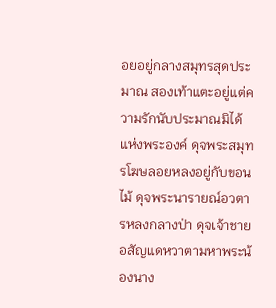อยอยู่กลางสมุทรสุดประมาณ สองเท้าแตะอยู่แต่ความรักนับประมาณมิได้แห่งพระองค์ ดุจพระสมุทรโฆษลอยหลงอยู่กับขอนไม้ ดุจพระนารายณ์อวตารหลงกลางป่า ดุจเจ้าชายอสัญแดหวาตามหาพระน้องนาง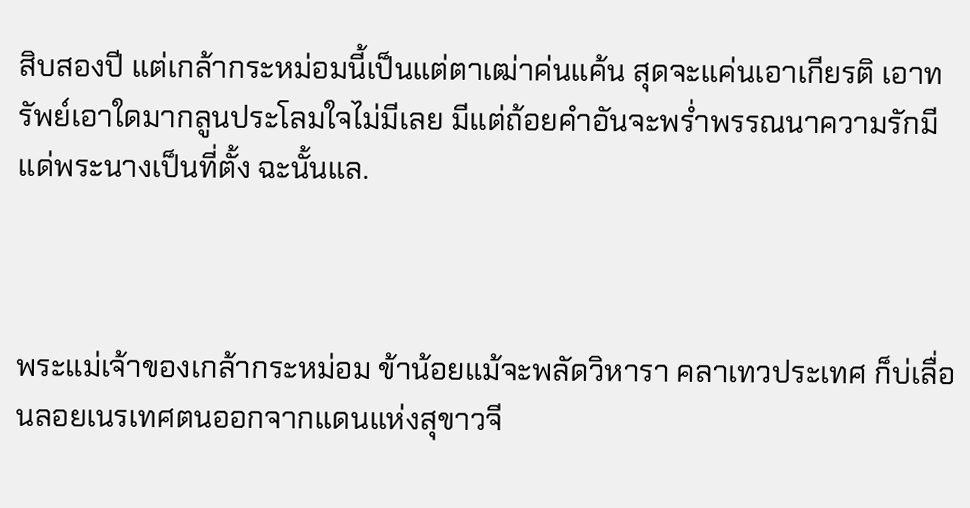สิบสองปี แต่เกล้ากระหม่อมนี้เป็นแต่ตาเฒ่าค่นแค้น สุดจะแค่นเอาเกียรติ เอาทรัพย์เอาใดมากลูนประโลมใจไม่มีเลย มีแต่ถ้อยคำอันจะพร่ำพรรณนาความรักมีแด่พระนางเป็นที่ตั้ง ฉะนั้นแล.



พระแม่เจ้าของเกล้ากระหม่อม ข้าน้อยแม้จะพลัดวิหารา คลาเทวประเทศ ก็บ่เลื่อนลอยเนรเทศตนออกจากแดนแห่งสุขาวจี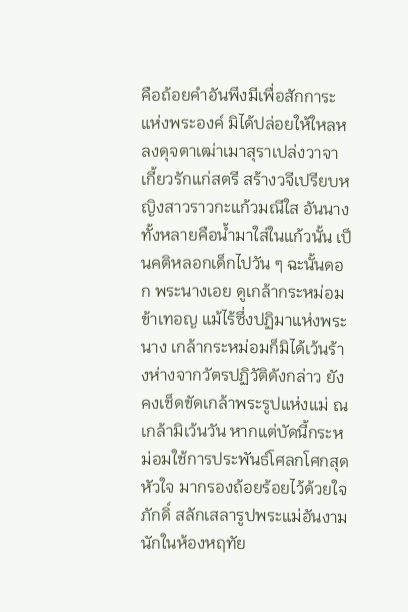คือถ้อยคำอันพึงมีเพื่อสักการะแห่งพระองค์ มิได้ปล่อยให้ใหลหลงดุจตาเฒ่าเมาสุราเปล่งวาจาเกี้ยวรักแก่สตรี สร้างวจีเปรียบหญิงสาวราวกะแก้วมณีใส อันนางทั้งหลายคือน้ำมาใส่ในแก้วนั้น เป็นคติหลอกเด็กไปวัน ๆ ฉะนั้นดอก พระนางเอย ดูเกล้ากระหม่อมข้าเทอญ แม้ไร้ซึ่งปฏิมาแห่งพระนาง เกล้ากระหม่อมก็มิได้เว้นร้างห่างจากวัตรปฏิวัติดังกล่าว ยังคงเช็ดขัดเกล้าพระรูปแห่งแม่ ณ เกล้ามิเว้นวัน หากแต่บัดนี้กระหม่อมใช้การประพันธ์โศลกโศกสุดหัวใจ มากรองถ้อยร้อยไว้ด้วยใจภักดิ์ สลักเสลารูปพระแม่อันงามนักในห้องหฤทัย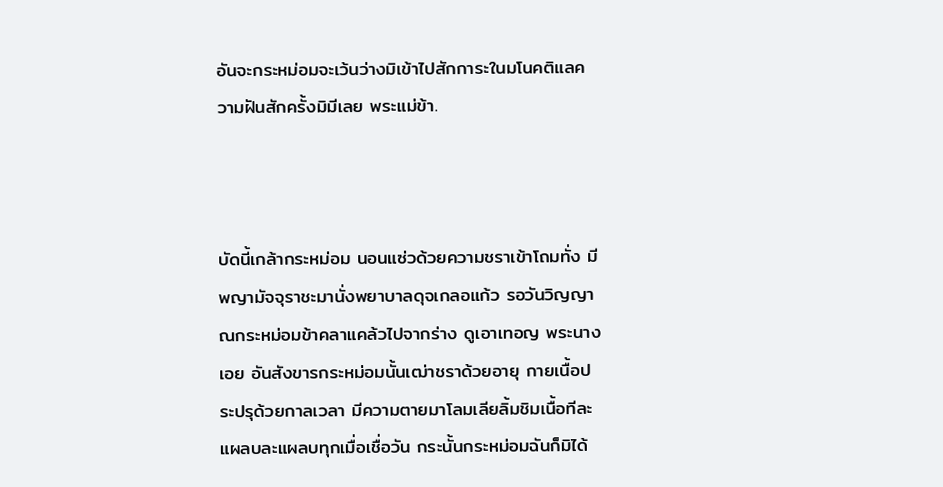อันจะกระหม่อมจะเว้นว่างมิเข้าไปสักการะในมโนคติแลความฝันสักครั้งมิมีเลย พระแม่ข้า.



บัดนี้เกล้ากระหม่อม นอนแซ่วด้วยความชราเข้าโถมทั่ง มีพญามัจจุราชะมานั่งพยาบาลดุจเกลอแก้ว รอวันวิญญาณกระหม่อมข้าคลาแคล้วไปจากร่าง ดูเอาเทอญ พระนางเอย อันสังขารกระหม่อมนั้นเฒ่าชราด้วยอายุ กายเนื้อประปรุด้วยกาลเวลา มีความตายมาโลมเลียลิ้มชิมเนื้อทีละแผลบละแผลบทุกเมื่อเชื่อวัน กระนั้นกระหม่อมฉันก็มิได้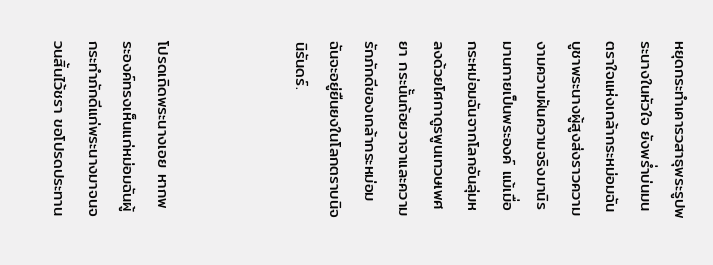หยุดกระทำเคารวสาธุพระรูปพระนางในหัวใจ ยังพร่ำบ่นมนตราใจแห่งเกล้ากระหม่อมฉัน บูชาพระนางผู้สูงส่งราวความงามความฝันความจริงมานิรมานกายเป็นพระองค์ แม้เมื่อกระหม่อมฉันจากโลกอันลุ่มหลงด้วยโศกาดูรพูนเทวษเพศยา กระนั้นถ้อยวาจาและความรักภักดีของเกล้ากระหม่อมฉันจะอยู่ยืนยงในโลกตราบนิจนิรันดร์.



โปรดเถิดพระนางเอย หากพระองค์ทรงเห็นแก่หม่อมฉันผู้กระทำภักดีแก่พระนางมาจนจวนสิ้นไว้ชรา ขอโปรดประทาน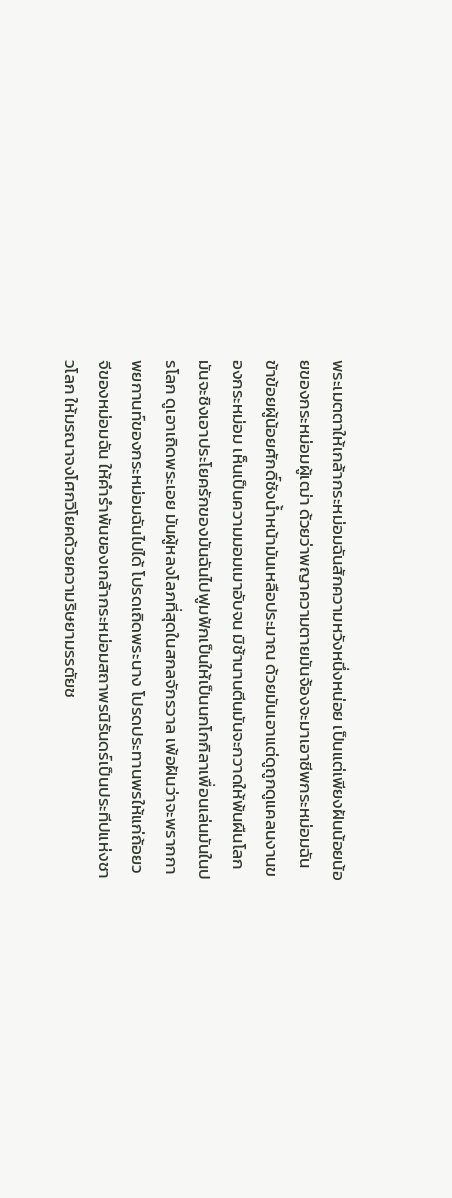พระเมตตาให้เกล้ากระหม่อมฉันสักความหวังหนึ่งหน่อย เป็นแต่เพียงฝันน้อยน้อยของกระหม่อมผู้เฒ่า ด้วยว่าพญาความตายมันจ้องจะมาเอาชีพกระหม่อมฉัน ข้าข้อยผู้น้อยศักดิ์ชังน้ำหน้ามันเหลือประมาณ ด้วยมันเอาแต่ดูถูกดูแคลนงานของกระหม่อม เห็นเป็นความมอมเมาอับจน มิช้านานตีนมันจะกวาดให้พ้นผืนโลก มันจะชิงเอาประโยครักของมันฉันไปฟูมฟักเป็นให้เป็นนกโกกิลาเพื่อนเล่นมันในปรโลก ดูเอาเถิดพระเอย มันผู้หลงโลภที่สุดในสกลจักรวาล เพ้อฝันว่าจะพรากกาพยกานท์ของกระหม่อมฉันไปได้ โปรดเถิดพระนาง โปรดประทานพรให้แก่ถ้อยวจีของหม่อมฉัน ให้คำรำพันของเกล้ากระหม่อมสถาพรนิรันดร์เป็นประทีปแห่งชาวโลก ให้มรณาจงโศกวิโยคด้วยความริษยามรรตัยช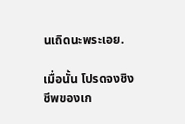นเถิดนะพระเอย.

เมื่อนั้น โปรดจงชิงชีพของเก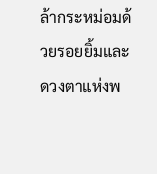ล้ากระหม่อมด้วยรอยยิ้มและดวงตาแห่งพ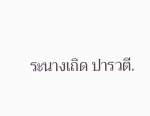ระนางเถิด ปารวตี.